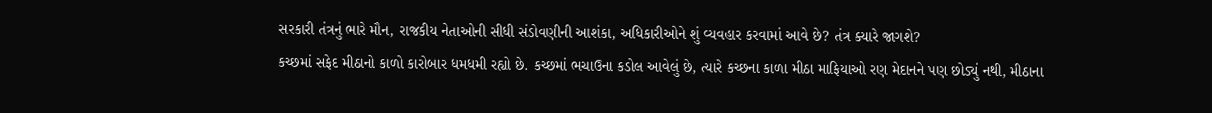સરકારી તંત્રનું ભારે મૌન, રાજકીય નેતાઓની સીધી સંડોવણીની આશંકા, અધિકારીઓને શું વ્યવહાર કરવામાં આવે છે? તંત્ર ક્યારે જાગશે?
કચ્છમાં સફેદ મીઠાનો કાળો કારોબાર ધમધમી રહ્યો છે. કચ્છમાં ભચાઉના કડોલ આવેલું છે, ત્યારે કચ્છના કાળા મીઠા માફિયાઓ રણ મેદાનને પણ છોડ્યું નથી, મીઠાના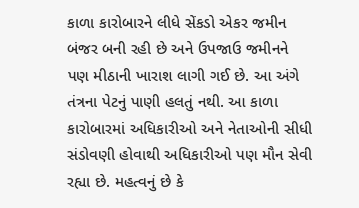કાળા કારોબારને લીધે સેંકડો એકર જમીન બંજર બની રહી છે અને ઉપજાઉ જમીનને પણ મીઠાની ખારાશ લાગી ગઈ છે. આ અંગે તંત્રના પેટનું પાણી હલતું નથી. આ કાળા કારોબારમાં અધિકારીઓ અને નેતાઓની સીધી સંડોવણી હોવાથી અધિકારીઓ પણ મૌન સેવી રહ્યા છે. મહત્વનું છે કે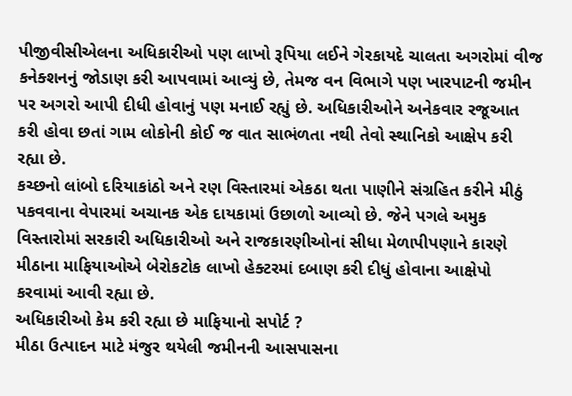પીજીવીસીએલના અધિકારીઓ પણ લાખો રૂપિયા લઈને ગેરકાયદે ચાલતા અગરોમાં વીજ કનેક્શનનું જોડાણ કરી આપવામાં આવ્યું છે, તેમજ વન વિભાગે પણ ખારપાટની જમીન પર અગરો આપી દીધી હોવાનું પણ મનાઈ રહ્યું છે. અધિકારીઓને અનેકવાર રજૂઆત કરી હોવા છતાં ગામ લોકોની કોઈ જ વાત સાભંળતા નથી તેવો સ્થાનિકો આક્ષેપ કરી રહ્યા છે.
કચ્છનો લાંબો દરિયાકાંઠો અને રણ વિસ્તારમાં એકઠા થતા પાણીને સંગ્રહિત કરીને મીઠું પકવવાના વેપારમાં અચાનક એક દાયકામાં ઉછાળો આવ્યો છે. જેને પગલે અમુક વિસ્તારોમાં સરકારી અધિકારીઓ અને રાજકારણીઓનાં સીધા મેળાપીપણાને કારણે મીઠાના માફિયાઓએ બેરોકટોક લાખો હેક્ટરમાં દબાણ કરી દીધું હોવાના આક્ષેપો કરવામાં આવી રહ્યા છે.
અધિકારીઓ કેમ કરી રહ્યા છે માફિયાનો સપોર્ટ ?
મીઠા ઉત્પાદન માટે મંજુર થયેલી જમીનની આસપાસના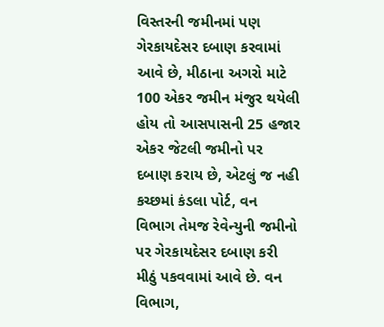વિસ્તરની જમીનમાં પણ ગેરકાયદેસર દબાણ કરવામાં આવે છે, મીઠાના અગરો માટે 100 એકર જમીન મંજુર થયેલી હોય તો આસપાસની 25 હજાર એકર જેટલી જમીનો પર દબાણ કરાય છે, એટલું જ નહી કચ્છમાં કંડલા પોર્ટ, વન વિભાગ તેમજ રેવેન્યુની જમીનો પર ગેરકાયદેસર દબાણ કરી મીઠું પકવવામાં આવે છે. વન વિભાગ,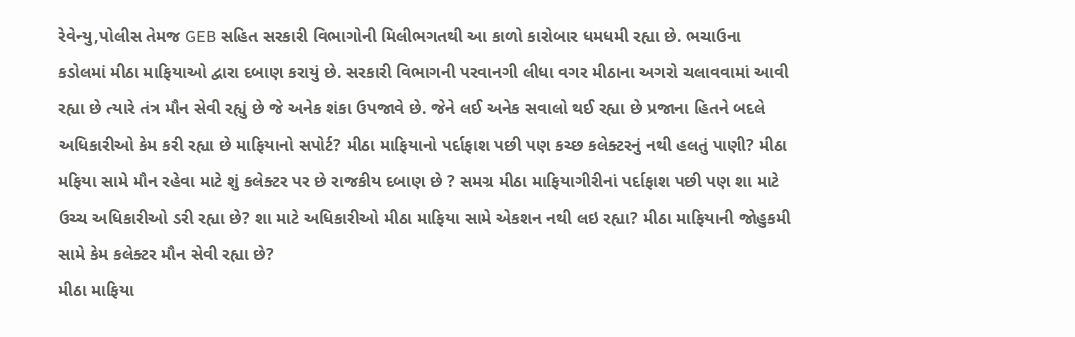રેવેન્યુ,પોલીસ તેમજ GEB સહિત સરકારી વિભાગોની મિલીભગતથી આ કાળો કારોબાર ધમધમી રહ્યા છે. ભચાઉના કડોલમાં મીઠા માફિયાઓ દ્વારા દબાણ કરાયું છે. સરકારી વિભાગની પરવાનગી લીધા વગર મીઠાના અગરો ચલાવવામાં આવી રહ્યા છે ત્યારે તંત્ર મૌન સેવી રહ્યું છે જે અનેક શંકા ઉપજાવે છે. જેને લઈ અનેક સવાલો થઈ રહ્યા છે પ્રજાના હિતને બદલે અધિકારીઓ કેમ કરી રહ્યા છે માફિયાનો સપોર્ટ? મીઠા માફિયાનો પર્દાફાશ પછી પણ કચ્છ કલેક્ટરનું નથી હલતું પાણી? મીઠા મફિયા સામે મૌન રહેવા માટે શું કલેક્ટર પર છે રાજકીય દબાણ છે ? સમગ્ર મીઠા માફિયાગીરીનાં પર્દાફાશ પછી પણ શા માટે ઉચ્ચ અધિકારીઓ ડરી રહ્યા છે? શા માટે અધિકારીઓ મીઠા માફિયા સામે એકશન નથી લઇ રહ્યા? મીઠા માફિયાની જોહુકમી સામે કેમ કલેક્ટર મૌન સેવી રહ્યા છે?
મીઠા માફિયા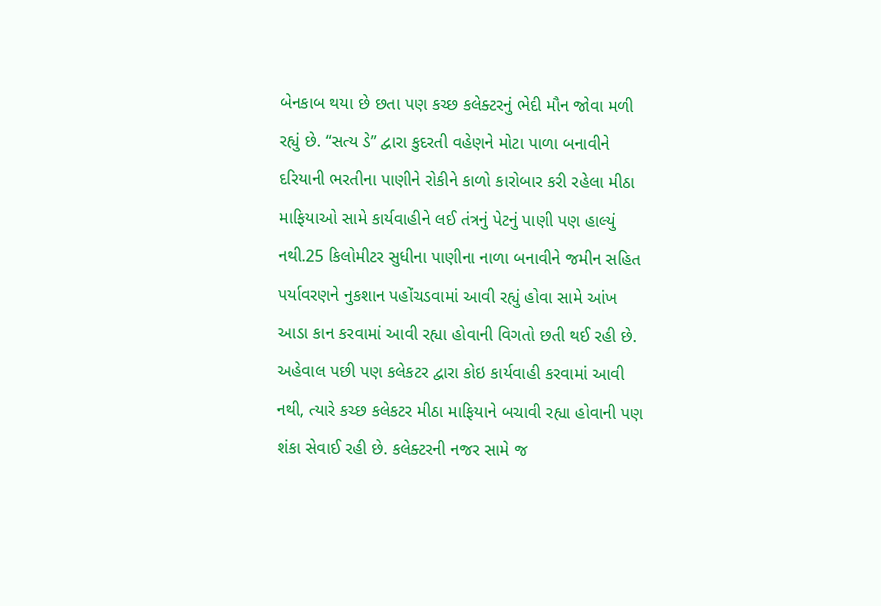બેનકાબ થયા છે છતા પણ કચ્છ કલેક્ટરનું ભેદી મૌન જોવા મળી રહ્યું છે. “સત્ય ડે” દ્વારા કુદરતી વહેણને મોટા પાળા બનાવીને દરિયાની ભરતીના પાણીને રોકીને કાળો કારોબાર કરી રહેલા મીઠા માફિયાઓ સામે કાર્યવાહીને લઈ તંત્રનું પેટનું પાણી પણ હાલ્યું નથી.25 કિલોમીટર સુધીના પાણીના નાળા બનાવીને જમીન સહિત પર્યાવરણને નુકશાન પહોંચડવામાં આવી રહ્યું હોવા સામે આંખ આડા કાન કરવામાં આવી રહ્યા હોવાની વિગતો છતી થઈ રહી છે.
અહેવાલ પછી પણ કલેકટર દ્વારા કોઇ કાર્યવાહી કરવામાં આવી નથી, ત્યારે કચ્છ કલેકટર મીઠા માફિયાને બચાવી રહ્યા હોવાની પણ શંકા સેવાઈ રહી છે. કલેક્ટરની નજર સામે જ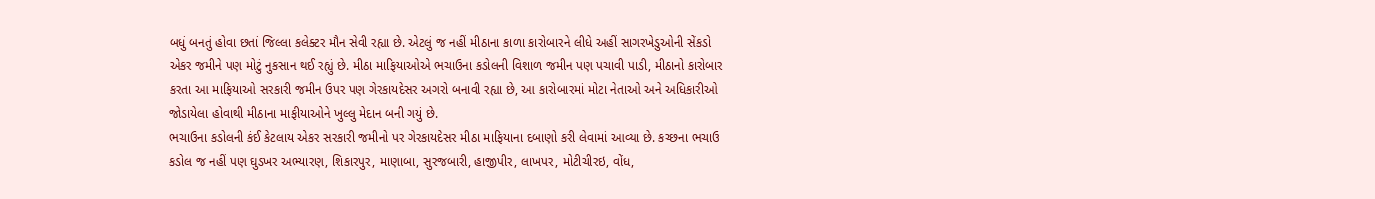બધું બનતું હોવા છતાં જિલ્લા કલેક્ટર મૌન સેવી રહ્યા છે. એટલું જ નહીં મીઠાના કાળા કારોબારને લીધે અહીં સાગરખેડુઓની સેંકડો એકર જમીને પણ મોટું નુકસાન થઈ રહ્યું છે. મીઠા માફિયાઓએ ભચાઉના કડોલની વિશાળ જમીન પણ પચાવી પાડી, મીઠાનો કારોબાર કરતા આ માફિયાઓ સરકારી જમીન ઉપર પણ ગેરકાયદેસર અગરો બનાવી રહ્યા છે, આ કારોબારમાં મોટા નેતાઓ અને અધિકારીઓ જોડાયેલા હોવાથી મીઠાના માફીયાઓને ખુલ્લુ મેદાન બની ગયું છે.
ભચાઉના કડોલની કંઈ કેટલાય એકર સરકારી જમીનો પર ગેરકાયદેસર મીઠા માફિયાના દબાણો કરી લેવામાં આવ્યા છે. કચ્છના ભચાઉ કડોલ જ નહીં પણ ઘુડખર અભ્યારણ, શિકારપુર, માણાબા, સુરજબારી, હાજીપીર, લાખપર, મોટીચીરઇ, વોંધ,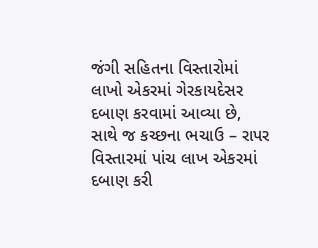જંગી સહિતના વિસ્તારોમાં લાખો એકરમાં ગેરકાયદેસર દબાણ કરવામાં આવ્યા છે, સાથે જ કચ્છના ભચાઉ – રાપર વિસ્તારમાં પાંચ લાખ એકરમાં દબાણ કરી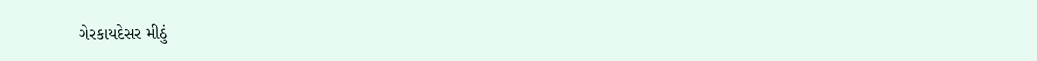ગેરકાયદેસર મીઠું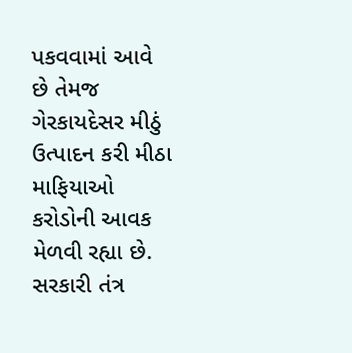પકવવામાં આવે છે તેમજ ગેરકાયદેસર મીઠું ઉત્પાદન કરી મીઠા માફિયાઓ કરોડોની આવક મેળવી રહ્યા છે. સરકારી તંત્ર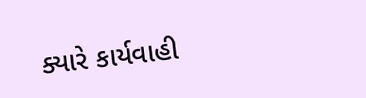ક્યારે કાર્યવાહી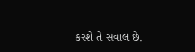કરશે તે સવાલ છે.